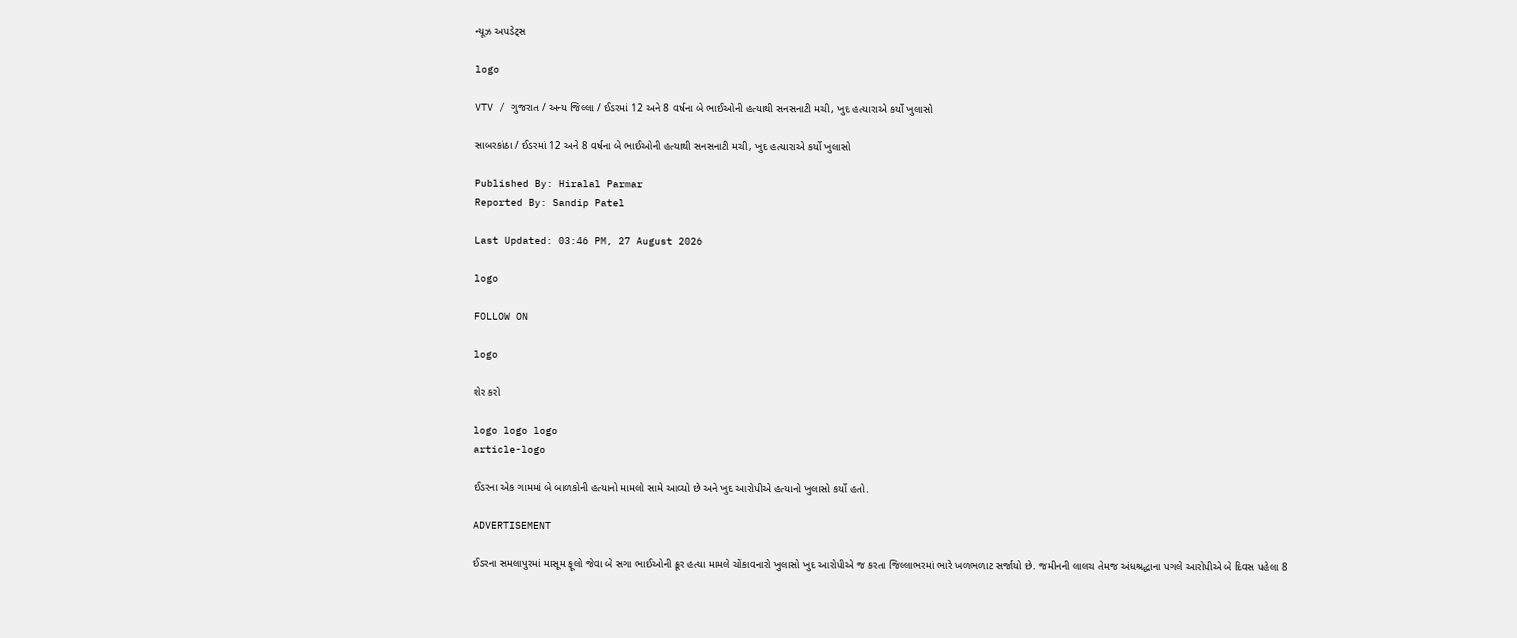ન્યૂઝ અપડેટ્સ

logo

VTV / ગુજરાત / અન્ય જિલ્લા / ઈડરમાં 12 અને 8 વર્ષના બે ભાઈઓની હત્યાથી સનસનાટી મચી, ખુદ હત્યારાએ કર્યો ખુલાસો

સાબરકાંઠા / ઈડરમાં 12 અને 8 વર્ષના બે ભાઈઓની હત્યાથી સનસનાટી મચી, ખુદ હત્યારાએ કર્યો ખુલાસો

Published By: Hiralal Parmar
Reported By: Sandip Patel

Last Updated: 03:46 PM, 27 August 2026

logo

FOLLOW ON

logo

શેર કરો

logo logo logo
article-logo

ઈડરના એક ગામમાં બે બાળકોની હત્યાનો મામલો સામે આવ્યો છે અને ખુદ આરોપીએ હત્યાનો ખુલાસો કર્યો હતો.

ADVERTISEMENT

ઈડરના સમલાપુરમાં માસૂમ ફૂલો જેવા બે સગા ભાઈઓની ક્રૂર હત્યા મામલે ચોંકાવનારો ખુલાસો ખુદ આરોપીએ જ કરતા જિલ્લાભરમાં ભારે ખળભળાટ સર્જાયો છે. જમીનની લાલચ તેમજ અંધશ્રદ્ધાના પગલે આરોપીએ બે દિવસ પહેલા 8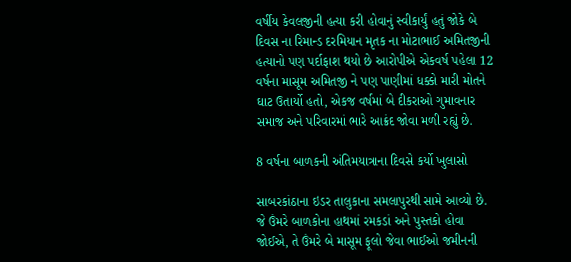વર્ષીય કેવલજીની હત્યા કરી હોવાનું સ્વીકાર્યું હતું જોકે બે દિવસ ના રિમાન્ડ દરમિયાન મૃતક ના મોટાભાઈ અમિતજીની હત્યાનો પણ પર્દાફાશ થયો છે આરોપીએ એકવર્ષ પહેલા 12 વર્ષના માસૂમ અમિતજી ને પણ પાણીમાં ધક્કો મારી મોતને ઘાટ ઉતાર્યો હતો, એકજ વર્ષમાં બે દીકરાઓ ગુમાવનાર સમાજ અને પરિવારમાં ભારે આક્રંદ જોવા મળી રહ્યું છે.

8 વર્ષના બાળકની અંતિમયાત્રાના દિવસે કર્યો ખુલાસો

સાબરકાંઠાના ઇડર તાલુકાના સમલાપુરથી સામે આવ્યો છે. જે ઉંમરે બાળકોના હાથમાં રમકડાં અને પુસ્તકો હોવા જોઈએ, તે ઉંમરે બે માસૂમ ફૂલો જેવા ભાઈઓ જમીનની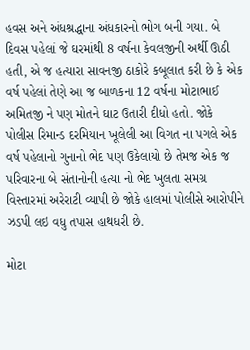હવસ અને અંધશ્રદ્ધાના અંધકારનો ભોગ બની ગયા. બે દિવસ પહેલાં જે ઘરમાંથી 8 વર્ષના કેવલજીની અર્થી ઊઠી હતી, એ જ હત્યારા સાવનજી ઠાકોરે કબૂલાત કરી છે કે એક વર્ષ પહેલાં તેણે આ જ બાળકના 12 વર્ષના મોટાભાઈ અમિતજી ને પણ મોતને ઘાટ ઉતારી દીધો હતો. જોકે પોલીસ રિમાન્ડ દરમિયાન ખૂલેલી આ વિગત ના પગલે એક વર્ષ પહેલાનો ગુનાનો ભેદ પણ ઉકેલાયો છે તેમજ એક જ પરિવારના બે સંતાનોની હત્યા નો ભેદ ખુલતા સમગ્ર વિસ્તારમાં અરેરાટી વ્યાપી છે જોકે હાલમાં પોલીસે આરોપીને ઝડપી લઇ વધુ તપાસ હાથધરી છે.

મોટા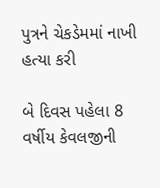પુત્રને ચેકડેમમાં નાખી હત્યા કરી

બે દિવસ પહેલા 8 વર્ષીય કેવલજીની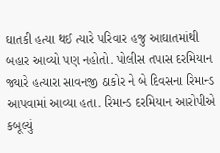ઘાતકી હત્યા થઈ ત્યારે પરિવાર હજુ આઘાતમાંથી બહાર આવ્યો પણ નહોતો. પોલીસ તપાસ દરમિયાન જ્યારે હત્યારા સાવનજી ઠાકોર ને બે દિવસના રિમાન્ડ આપવામાં આવ્યા હતા. રિમાન્ડ દરમિયાન આરોપીએ કબૂલ્યું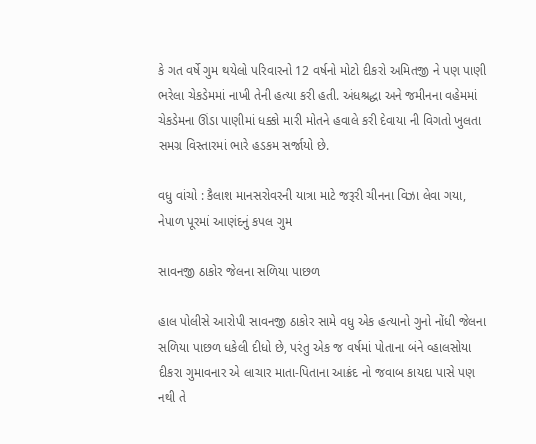કે ગત વર્ષે ગુમ થયેલો પરિવારનો 12 વર્ષનો મોટો દીકરો અમિતજી ને પણ પાણી ભરેલા ચેકડેમમાં નાખી તેની હત્યા કરી હતી. અંધશ્રદ્ધા અને જમીનના વહેમમાં ચેકડેમના ઊંડા પાણીમાં ધક્કો મારી મોતને હવાલે કરી દેવાયા ની વિગતો ખુલતા સમગ્ર વિસ્તારમાં ભારે હડકમ સર્જાયો છે.

વધુ વાંચો : કૈલાશ માનસરોવરની યાત્રા માટે જરૂરી ચીનના વિઝા લેવા ગયા, નેપાળ પૂરમાં આણંદનું કપલ ગુમ

સાવનજી ઠાકોર જેલના સળિયા પાછળ

હાલ પોલીસે આરોપી સાવનજી ઠાકોર સામે વધુ એક હત્યાનો ગુનો નોંધી જેલના સળિયા પાછળ ધકેલી દીધો છે, પરંતુ એક જ વર્ષમાં પોતાના બંને વ્હાલસોયા દીકરા ગુમાવનાર એ લાચાર માતા-પિતાના આક્રંદ નો જવાબ કાયદા પાસે પણ નથી તે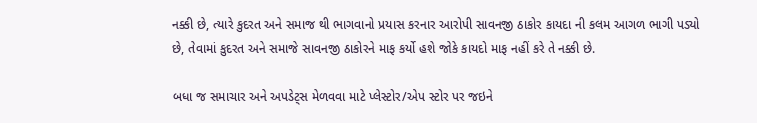નક્કી છે, ત્યારે કુદરત અને સમાજ થી ભાગવાનો પ્રયાસ કરનાર આરોપી સાવનજી ઠાકોર કાયદા ની કલમ આગળ ભાગી પડ્યો છે, તેવામાં કુદરત અને સમાજે સાવનજી ઠાકોરને માફ કર્યો હશે જોકે કાયદો માફ નહીં કરે તે નક્કી છે.

બધા જ સમાચાર અને અપડેટ્સ મેળવવા માટે પ્લેસ્ટોર/એપ સ્ટોર પર જઇને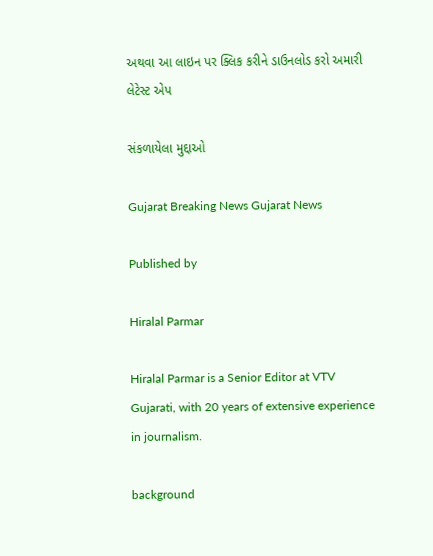અથવા આ લાઇન પર ક્લિક કરીને ડાઉનલોડ કરો અમારી લેટેસ્ટ એપ

સંકળાયેલા મુદ્દાઓ

Gujarat Breaking News Gujarat News

Published by

Hiralal Parmar

Hiralal Parmar is a Senior Editor at VTV Gujarati, with 20 years of extensive experience in journalism.

background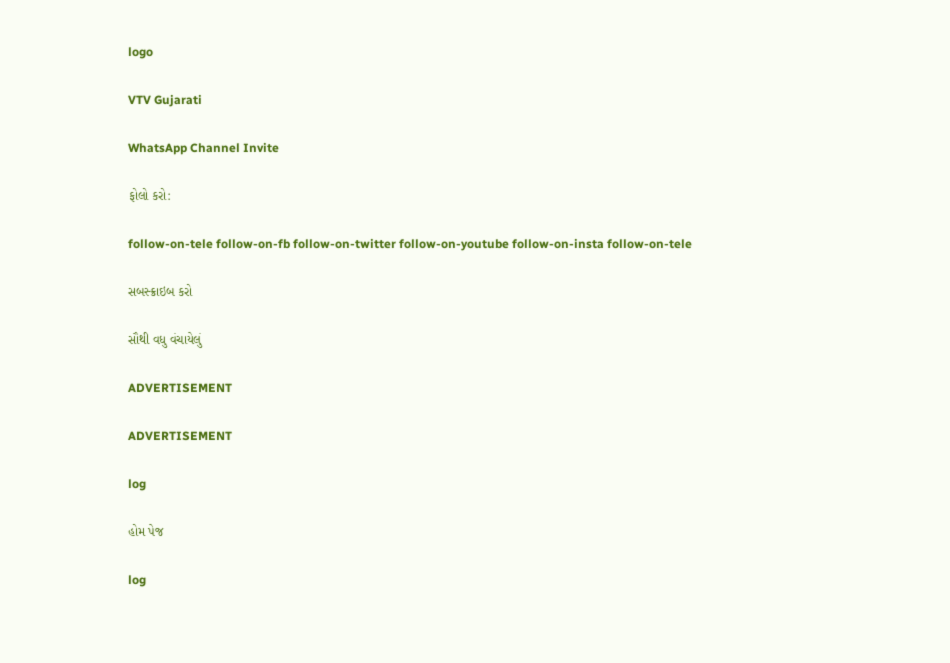logo

VTV Gujarati

WhatsApp Channel Invite

ફોલો કરો:

follow-on-tele follow-on-fb follow-on-twitter follow-on-youtube follow-on-insta follow-on-tele

સબસ્ક્રાઇબ કરો

સૌથી વધુ વંચાયેલું

ADVERTISEMENT

ADVERTISEMENT

log

હોમ પેજ

log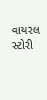વાયરલ સ્ટોરી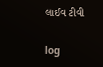લાઈવ ટીવી

log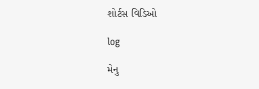શોર્ટસ વિડિઓ

log

મેનુ